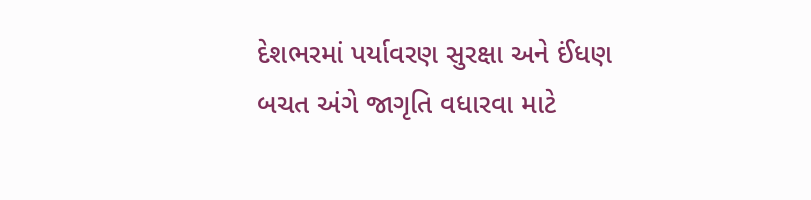દેશભરમાં પર્યાવરણ સુરક્ષા અને ઈંધણ બચત અંગે જાગૃતિ વધારવા માટે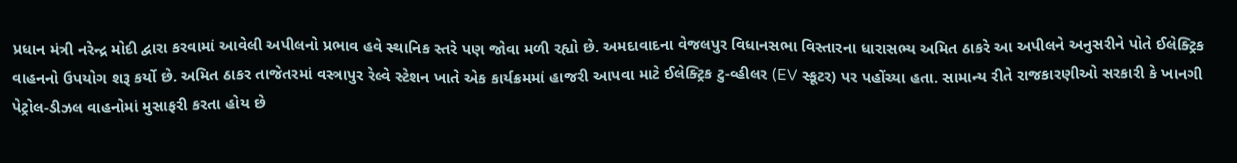પ્રધાન મંત્રી નરેન્દ્ર મોદી દ્વારા કરવામાં આવેલી અપીલનો પ્રભાવ હવે સ્થાનિક સ્તરે પણ જોવા મળી રહ્યો છે. અમદાવાદના વેજલપુર વિધાનસભા વિસ્તારના ધારાસભ્ય અમિત ઠાકરે આ અપીલને અનુસરીને પોતે ઈલેક્ટ્રિક વાહનનો ઉપયોગ શરૂ કર્યો છે. અમિત ઠાકર તાજેતરમાં વસ્ત્રાપુર રેલ્વે સ્ટેશન ખાતે એક કાર્યક્રમમાં હાજરી આપવા માટે ઈલેક્ટ્રિક ટુ-વ્હીલર (EV સ્કૂટર) પર પહોંચ્યા હતા. સામાન્ય રીતે રાજકારણીઓ સરકારી કે ખાનગી પેટ્રોલ-ડીઝલ વાહનોમાં મુસાફરી કરતા હોય છે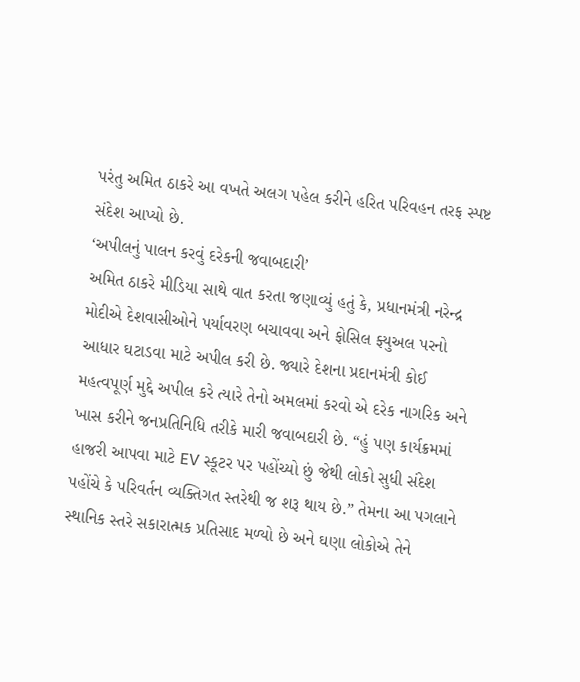પરંતુ અમિત ઠાકરે આ વખતે અલગ પહેલ કરીને હરિત પરિવહન તરફ સ્પષ્ટ સંદેશ આપ્યો છે.
‘અપીલનું પાલન કરવું દરેકની જવાબદારી’
અમિત ઠાકરે મીડિયા સાથે વાત કરતા જણાવ્યું હતું કે, પ્રધાનમંત્રી નરેન્દ્ર મોદીએ દેશવાસીઓને પર્યાવરણ બચાવવા અને ફોસિલ ફ્યુઅલ પરનો આધાર ઘટાડવા માટે અપીલ કરી છે. જ્યારે દેશના પ્રદાનમંત્રી કોઈ મહત્વપૂર્ણ મુદ્દે અપીલ કરે ત્યારે તેનો અમલમાં કરવો એ દરેક નાગરિક અને ખાસ કરીને જનપ્રતિનિધિ તરીકે મારી જવાબદારી છે. “હું પણ કાર્યક્રમમાં હાજરી આપવા માટે EV સ્કૂટર પર પહોંચ્યો છું જેથી લોકો સુધી સંદેશ પહોંચે કે પરિવર્તન વ્યક્તિગત સ્તરેથી જ શરૂ થાય છે.” તેમના આ પગલાને સ્થાનિક સ્તરે સકારાત્મક પ્રતિસાદ મળ્યો છે અને ઘણા લોકોએ તેને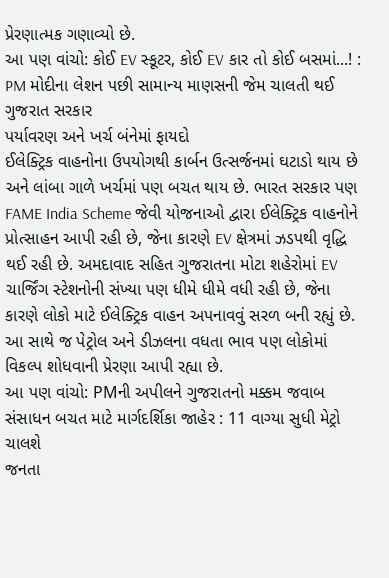પ્રેરણાત્મક ગણાવ્યો છે.
આ પણ વાંચો: કોઈ EV સ્કૂટર, કોઈ EV કાર તો કોઈ બસમાં...! : PM મોદીના લેશન પછી સામાન્ય માણસની જેમ ચાલતી થઈ ગુજરાત સરકાર
પર્યાવરણ અને ખર્ચ બંનેમાં ફાયદો
ઈલેક્ટ્રિક વાહનોના ઉપયોગથી કાર્બન ઉત્સર્જનમાં ઘટાડો થાય છે અને લાંબા ગાળે ખર્ચમાં પણ બચત થાય છે. ભારત સરકાર પણ FAME India Scheme જેવી યોજનાઓ દ્વારા ઈલેક્ટ્રિક વાહનોને પ્રોત્સાહન આપી રહી છે, જેના કારણે EV ક્ષેત્રમાં ઝડપથી વૃદ્ધિ થઈ રહી છે. અમદાવાદ સહિત ગુજરાતના મોટા શહેરોમાં EV ચાર્જિંગ સ્ટેશનોની સંખ્યા પણ ધીમે ધીમે વધી રહી છે, જેના કારણે લોકો માટે ઈલેક્ટ્રિક વાહન અપનાવવું સરળ બની રહ્યું છે. આ સાથે જ પેટ્રોલ અને ડીઝલના વધતા ભાવ પણ લોકોમાં વિકલ્પ શોધવાની પ્રેરણા આપી રહ્યા છે.
આ પણ વાંચો: PMની અપીલને ગુજરાતનો મક્કમ જવાબ સંસાધન બચત માટે માર્ગદર્શિકા જાહેર : 11 વાગ્યા સુધી મેટ્રો ચાલશે
જનતા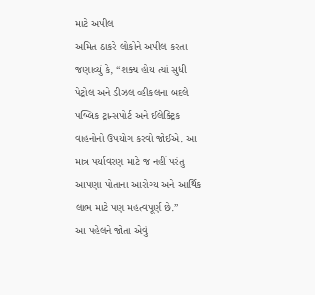માટે અપીલ
અમિત ઠાકરે લોકોને અપીલ કરતા જણાવ્યું કે, “શક્ય હોય ત્યાં સુધી પેટ્રોલ અને ડીઝલ વ્હીકલના બદલે પબ્લિક ટ્રાન્સપોર્ટ અને ઈલેક્ટ્રિક વાહનોનો ઉપયોગ કરવો જોઈએ. આ માત્ર પર્યાવરણ માટે જ નહીં પરંતુ આપણા પોતાના આરોગ્ય અને આર્થિક લાભ માટે પણ મહત્વપૂર્ણ છે.”
આ પહેલને જોતા એવું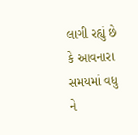લાગી રહ્યું છે કે આવનારા સમયમાં વધુ ને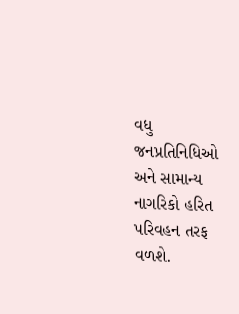વધુ જનપ્રતિનિધિઓ અને સામાન્ય નાગરિકો હરિત પરિવહન તરફ વળશે.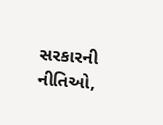સરકારની નીતિઓ,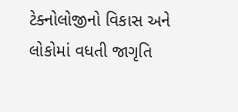ટેક્નોલોજીનો વિકાસ અને લોકોમાં વધતી જાગૃતિ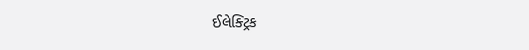ઈલેક્ટ્રિક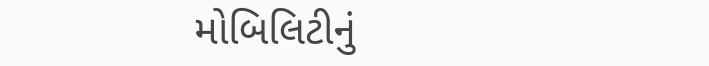મોબિલિટીનું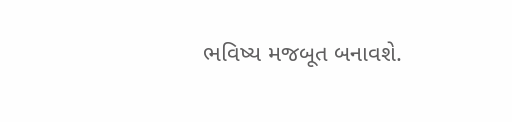ભવિષ્ય મજબૂત બનાવશે.